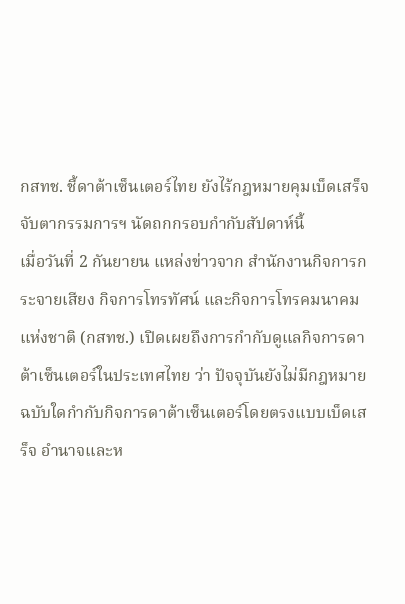กสทช. ชี้ดาต้าเซ็นเตอร์ไทย ยังไร้กฎหมายคุมเบ็ดเสร็จ จับตากรรมการฯ นัดถกกรอบกำกับสัปดาห์นี้
เมื่อวันที่ 2 กันยายน แหล่งข่าวจาก สำนักงานกิจการกระจายเสียง กิจการโทรทัศน์ และกิจการโทรคมนาคมแห่งชาติ (กสทช.) เปิดเผยถึงการกำกับดูแลกิจการดาต้าเซ็นเตอร์ในประเทศไทย ว่า ปัจจุบันยังไม่มีกฎหมายฉบับใดกำกับกิจการดาต้าเซ็นเตอร์โดยตรงแบบเบ็ดเสร็จ อำนาจและห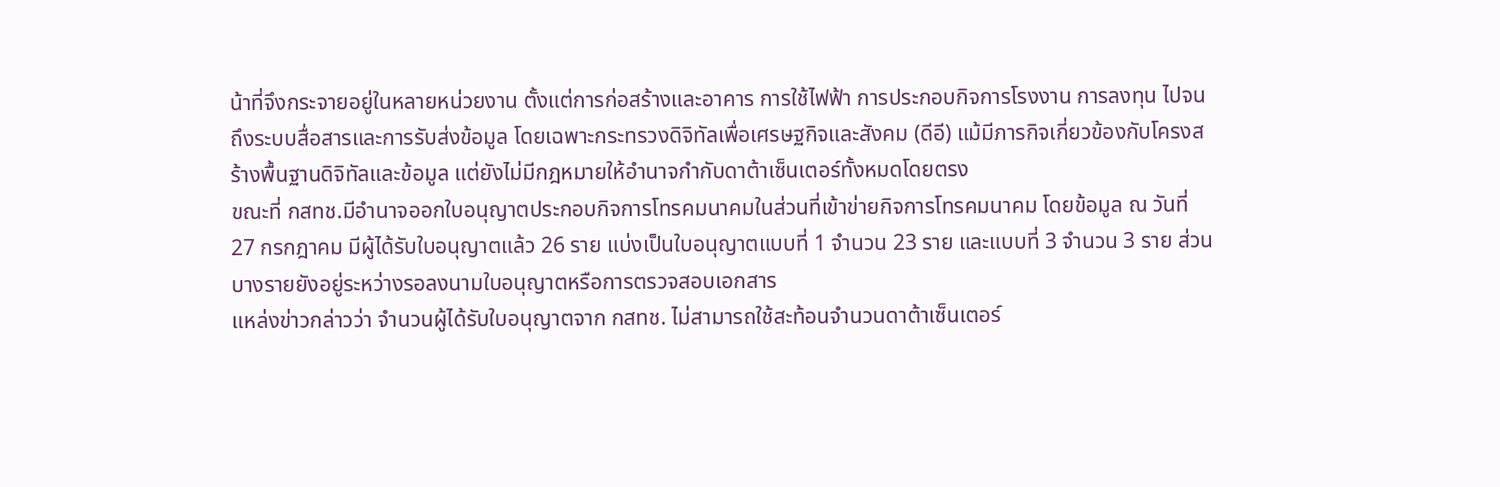น้าที่จึงกระจายอยู่ในหลายหน่วยงาน ตั้งแต่การก่อสร้างและอาคาร การใช้ไฟฟ้า การประกอบกิจการโรงงาน การลงทุน ไปจนถึงระบบสื่อสารและการรับส่งข้อมูล โดยเฉพาะกระทรวงดิจิทัลเพื่อเศรษฐกิจและสังคม (ดีอี) แม้มีภารกิจเกี่ยวข้องกับโครงสร้างพื้นฐานดิจิทัลและข้อมูล แต่ยังไม่มีกฎหมายให้อำนาจกำกับดาต้าเซ็นเตอร์ทั้งหมดโดยตรง
ขณะที่ กสทช.มีอำนาจออกใบอนุญาตประกอบกิจการโทรคมนาคมในส่วนที่เข้าข่ายกิจการโทรคมนาคม โดยข้อมูล ณ วันที่ 27 กรกฎาคม มีผู้ได้รับใบอนุญาตแล้ว 26 ราย แบ่งเป็นใบอนุญาตแบบที่ 1 จำนวน 23 ราย และแบบที่ 3 จำนวน 3 ราย ส่วนบางรายยังอยู่ระหว่างรอลงนามใบอนุญาตหรือการตรวจสอบเอกสาร
แหล่งข่าวกล่าวว่า จำนวนผู้ได้รับใบอนุญาตจาก กสทช. ไม่สามารถใช้สะท้อนจำนวนดาต้าเซ็นเตอร์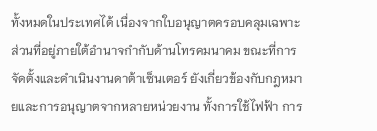ทั้งหมดในประเทศได้ เนื่องจากใบอนุญาตครอบคลุมเฉพาะส่วนที่อยู่ภายใต้อำนาจกำกับด้านโทรคมนาคม ขณะที่การจัดตั้งและดำเนินงานดาต้าเซ็นเตอร์ ยังเกี่ยวข้องกับกฎหมายและการอนุญาตจากหลายหน่วยงาน ทั้งการใช้ไฟฟ้า การ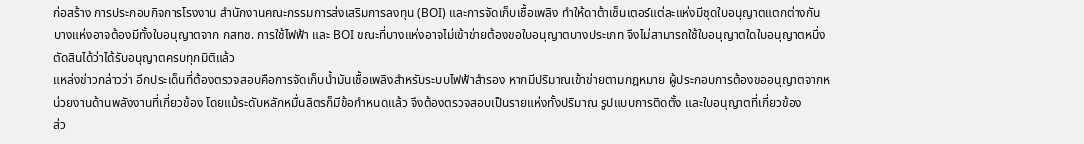ก่อสร้าง การประกอบกิจการโรงงาน สำนักงานคณะกรรมการส่งเสริมการลงทุน (BOI) และการจัดเก็บเชื้อเพลิง ทำให้ดาต้าเซ็นเตอร์แต่ละแห่งมีชุดใบอนุญาตแตกต่างกัน บางแห่งอาจต้องมีทั้งใบอนุญาตจาก กสทช. การใช้ไฟฟ้า และ BOI ขณะที่บางแห่งอาจไม่เข้าข่ายต้องขอใบอนุญาตบางประเภท จึงไม่สามารถใช้ใบอนุญาตใดใบอนุญาตหนึ่งตัดสินได้ว่าได้รับอนุญาตครบทุกมิติแล้ว
แหล่งข่าวกล่าวว่า อีกประเด็นที่ต้องตรวจสอบคือการจัดเก็บน้ำมันเชื้อเพลิงสำหรับระบบไฟฟ้าสำรอง หากมีปริมาณเข้าข่ายตามกฎหมาย ผู้ประกอบการต้องขออนุญาตจากหน่วยงานด้านพลังงานที่เกี่ยวข้อง โดยแม้ระดับหลักหมื่นลิตรก็มีข้อกำหนดแล้ว จึงต้องตรวจสอบเป็นรายแห่งทั้งปริมาณ รูปแบบการติดตั้ง และใบอนุญาตที่เกี่ยวข้อง
ส่ว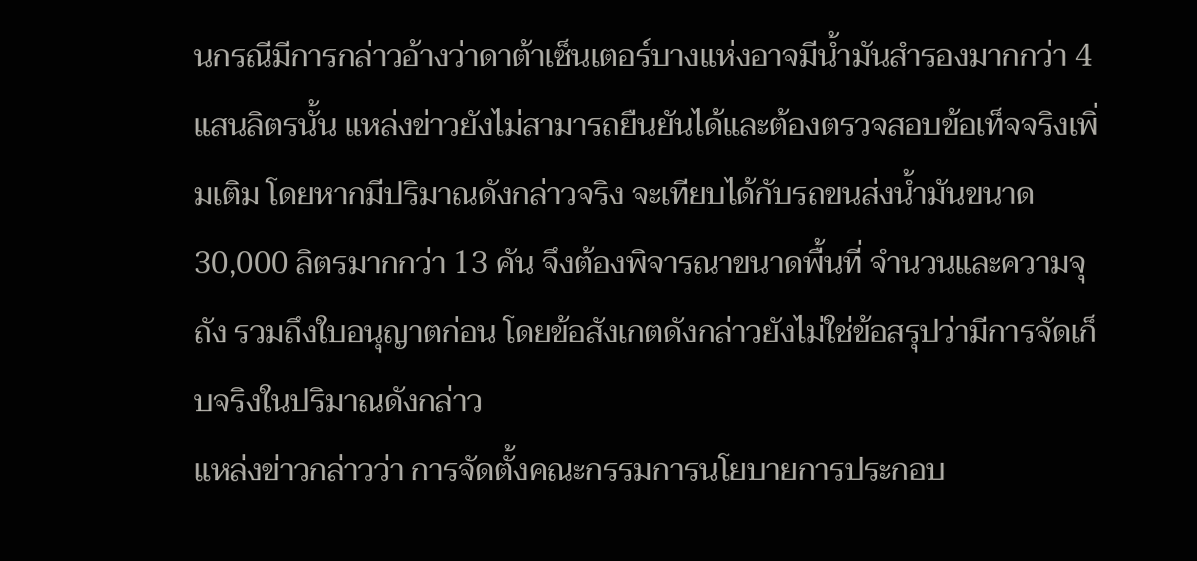นกรณีมีการกล่าวอ้างว่าดาต้าเซ็นเตอร์บางแห่งอาจมีน้ำมันสำรองมากกว่า 4 แสนลิตรนั้น แหล่งข่าวยังไม่สามารถยืนยันได้และต้องตรวจสอบข้อเท็จจริงเพิ่มเติม โดยหากมีปริมาณดังกล่าวจริง จะเทียบได้กับรถขนส่งน้ำมันขนาด 30,000 ลิตรมากกว่า 13 คัน จึงต้องพิจารณาขนาดพื้นที่ จำนวนและความจุถัง รวมถึงใบอนุญาตก่อน โดยข้อสังเกตดังกล่าวยังไม่ใช่ข้อสรุปว่ามีการจัดเก็บจริงในปริมาณดังกล่าว
แหล่งข่าวกล่าวว่า การจัดตั้งคณะกรรมการนโยบายการประกอบ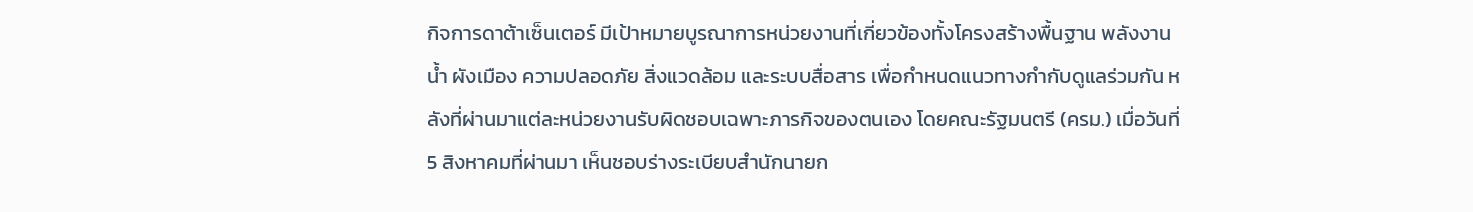กิจการดาต้าเซ็นเตอร์ มีเป้าหมายบูรณาการหน่วยงานที่เกี่ยวข้องทั้งโครงสร้างพื้นฐาน พลังงาน น้ำ ผังเมือง ความปลอดภัย สิ่งแวดล้อม และระบบสื่อสาร เพื่อกำหนดแนวทางกำกับดูแลร่วมกัน หลังที่ผ่านมาแต่ละหน่วยงานรับผิดชอบเฉพาะภารกิจของตนเอง โดยคณะรัฐมนตรี (ครม.) เมื่อวันที่ 5 สิงหาคมที่ผ่านมา เห็นชอบร่างระเบียบสำนักนายก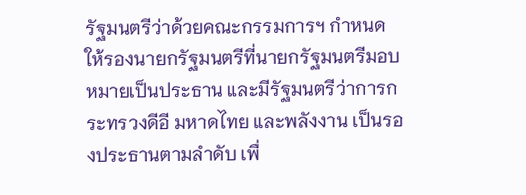รัฐมนตรีว่าด้วยคณะกรรมการฯ กำหนดให้รองนายกรัฐมนตรีที่นายกรัฐมนตรีมอบหมายเป็นประธาน และมีรัฐมนตรีว่าการกระทรวงดีอี มหาดไทย และพลังงาน เป็นรองประธานตามลำดับ เพื่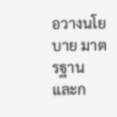อวางนโยบาย มาตรฐาน และก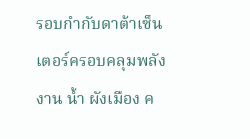รอบกำกับดาต้าเซ็นเตอร์ครอบคลุมพลังงาน น้ำ ผังเมือง ค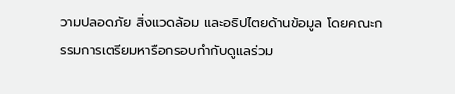วามปลอดภัย สิ่งแวดล้อม และอธิปไตยด้านข้อมูล โดยคณะกรรมการเตรียมหารือกรอบกำกับดูแลร่วม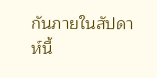กันภายในสัปดาห์นี้